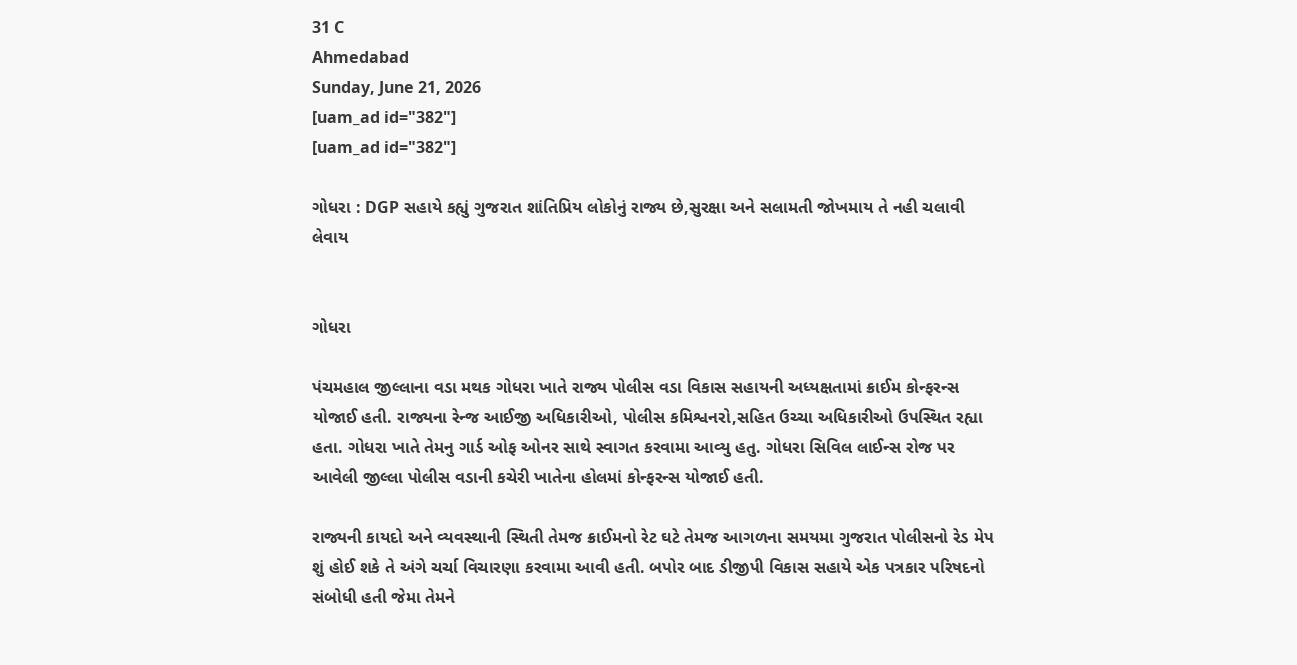31 C
Ahmedabad
Sunday, June 21, 2026
[uam_ad id="382"]
[uam_ad id="382"]

ગોધરા : DGP સહાયે કહ્યું ગુજરાત શાંતિપ્રિય લોકોનું રાજ્ય છે,સુરક્ષા અને સલામતી જોખમાય તે નહી ચલાવી લેવાય


ગોધરા

પંચમહાલ જીલ્લાના વડા મથક ગોધરા ખાતે રાજ્ય પોલીસ વડા વિકાસ સહાયની અધ્યક્ષતામાં ક્રાઈમ કોન્ફરન્સ યોજાઈ હતી. રાજ્યના રેન્જ આઈજી અધિકારીઓ, પોલીસ કમિશ્વનરો,સહિત ઉચ્ચા અધિકારીઓ ઉપસ્થિત રહ્યા હતા. ગોધરા ખાતે તેમનુ ગાર્ડ ઓફ ઓનર સાથે સ્વાગત કરવામા આવ્યુ હતુ. ગોધરા સિવિલ લાઈન્સ રોજ પર આવેલી જીલ્લા પોલીસ વડાની કચેરી ખાતેના હોલમાં કોન્ફરન્સ યોજાઈ હતી.

રાજ્યની કાયદો અને વ્યવસ્થાની સ્થિતી તેમજ ક્રાઈમનો રેટ ઘટે તેમજ આગળના સમયમા ગુજરાત પોલીસનો રેડ મેપ શું હોઈ શકે તે અંગે ચર્ચા વિચારણા કરવામા આવી હતી. બપોર બાદ ડીજીપી વિકાસ સહાયે એક પત્રકાર પરિષદનો સંબોધી હતી જેમા તેમને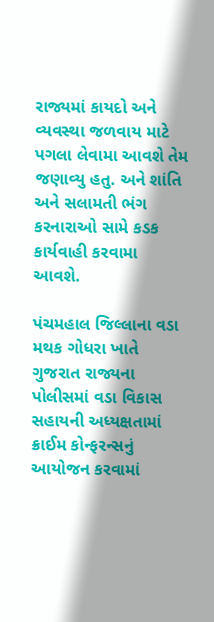રાજ્યમાં કાયદો અને વ્યવસ્થા જળવાય માટે પગલા લેવામા આવશે તેમ જણાવ્યુ હતુ. અને શાંતિ અને સલામતી ભંગ કરનારાઓ સામે કડક કાર્યવાહી કરવામા આવશે.

પંચમહાલ જિલ્લાના વડા મથક ગોધરા ખાતે ગુજરાત રાજ્યના પોલીસમાં વડા વિકાસ સહાયની અધ્યક્ષતામાં ક્રાઈમ કોન્ફરન્સનું આયોજન કરવામાં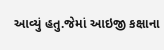આવ્યું હતુ.જેમાં આઇજી કક્ષાના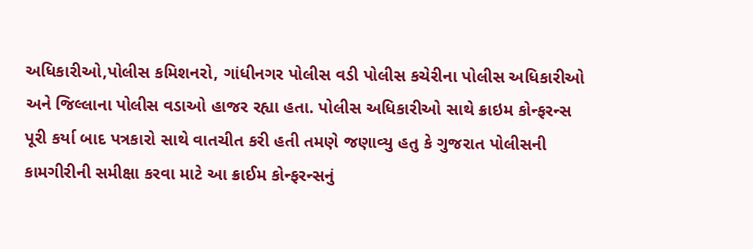અધિકારીઓ,પોલીસ કમિશનરો, ગાંધીનગર પોલીસ વડી પોલીસ કચેરીના પોલીસ અધિકારીઓ અને જિલ્લાના પોલીસ વડાઓ હાજર રહ્યા હતા. પોલીસ અધિકારીઓ સાથે ક્રાઇમ કોન્ફરન્સ પૂરી કર્યા બાદ પત્રકારો સાથે વાતચીત કરી હતી તમણે જણાવ્યુ હતુ કે ગુજરાત પોલીસની કામગીરીની સમીક્ષા કરવા માટે આ ક્રાઈમ કોન્ફરન્સનું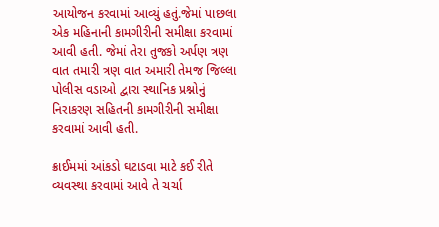આયોજન કરવામાં આવ્યું હતું.જેમાં પાછલા એક મહિનાની કામગીરીની સમીક્ષા કરવામાં આવી હતી. જેમાં તેરા તુજકો અર્પણ ત્રણ વાત તમારી ત્રણ વાત અમારી તેમજ જિલ્લા પોલીસ વડાઓ દ્વારા સ્થાનિક પ્રશ્નોનું નિરાકરણ સહિતની કામગીરીની સમીક્ષા કરવામાં આવી હતી.

ક્રાઈમમાં આંકડો ઘટાડવા માટે કઈ રીતે વ્યવસ્થા કરવામાં આવે તે ચર્ચા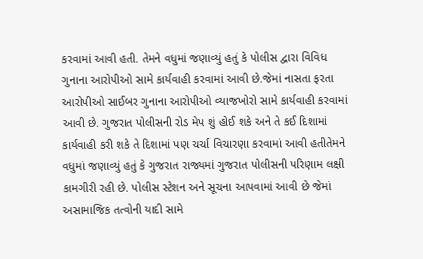કરવામાં આવી હતી. તેમને વધુમાં જણાવ્યું હતું કે પોલીસ દ્વારા વિવિધ ગુનાના આરોપીઓ સામે કાર્યવાહી કરવામાં આવી છે.જેમાં નાસતા ફરતા આરોપીઓ સાઈબર ગુનાના આરોપીઓ વ્યાજખોરો સામે કાર્યવાહી કરવામાં આવી છે. ગુજરાત પોલીસની રોડ મેપ શું હોઈ શકે અને તે કઈ દિશામાં કાર્યવાહી કરી શકે તે દિશામાં પણ ચર્ચા વિચારણા કરવામાં આવી હતીતેમને વધુમાં જણાવ્યું હતું કે ગુજરાત રાજ્યમાં ગુજરાત પોલીસની પરિણામ લક્ષી કામગીરી રહી છે. પોલીસ સ્ટેશન અને સૂચના આપવામાં આવી છે જેમાં અસામાજિક તત્વોની યાદી સામે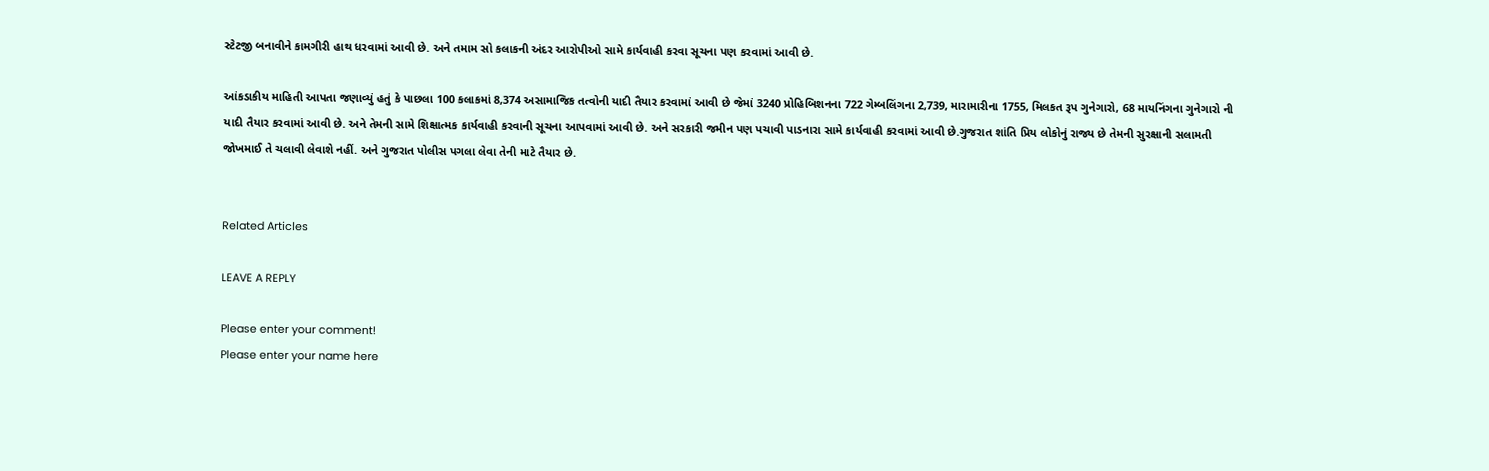સ્ટેટજી બનાવીને કામગીરી હાથ ધરવામાં આવી છે. અને તમામ સો કલાકની અંદર આરોપીઓ સામે કાર્યવાહી કરવા સૂચના પણ કરવામાં આવી છે.

આંકડાકીય માહિતી આપતા જણાવ્યું હતું કે પાછલા 100 કલાકમાં 8,374 અસામાજિક તત્વોની યાદી તૈયાર કરવામાં આવી છે જેમાં 3240 પ્રોહિબિશનના 722 ગેમ્બલિંગના 2,739, મારામારીના 1755, મિલકત રૂપ ગુનેગારો, 68 માયનિંગના ગુનેગારો ની યાદી તૈયાર કરવામાં આવી છે. અને તેમની સામે શિક્ષાત્મક કાર્યવાહી કરવાની સૂચના આપવામાં આવી છે. અને સરકારી જમીન પણ પચાવી પાડનારા સામે કાર્યવાહી કરવામાં આવી છે.ગુજરાત શાંતિ પ્રિય લોકોનું રાજ્ય છે તેમની સુરક્ષાની સલામતી જોખમાઈ તે ચલાવી લેવાશે નહીં. અને ગુજરાત પોલીસ પગલા લેવા તેની માટે તૈયાર છે.


Related Articles

LEAVE A REPLY

Please enter your comment!
Please enter your name here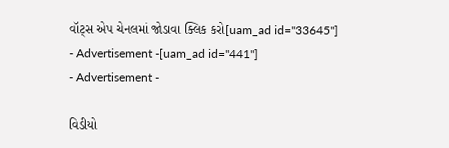વૉટ્સ એપ ચેનલમાં જોડાવા ક્લિક કરો[uam_ad id="33645"]
- Advertisement -[uam_ad id="441"]
- Advertisement -

વિડીયો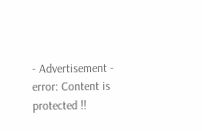- Advertisement -
error: Content is protected !!